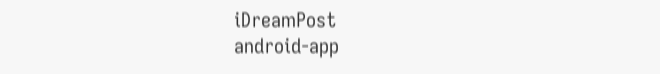iDreamPost
android-app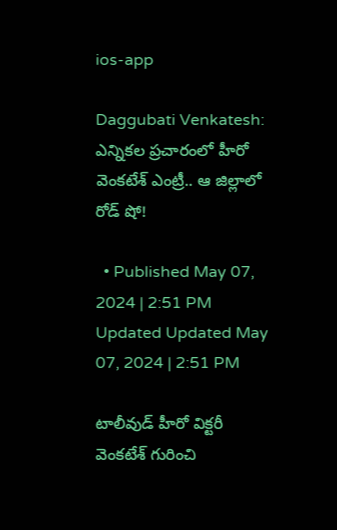ios-app

Daggubati Venkatesh: ఎన్నికల ప్రచారంలో హీరో వెంకటేశ్ ఎంట్రీ.. ఆ జిల్లాలో రోడ్ షో!

  • Published May 07, 2024 | 2:51 PM Updated Updated May 07, 2024 | 2:51 PM

టాలీవుడ్ హీరో విక్టరీ వెంకటేశ్ గురించి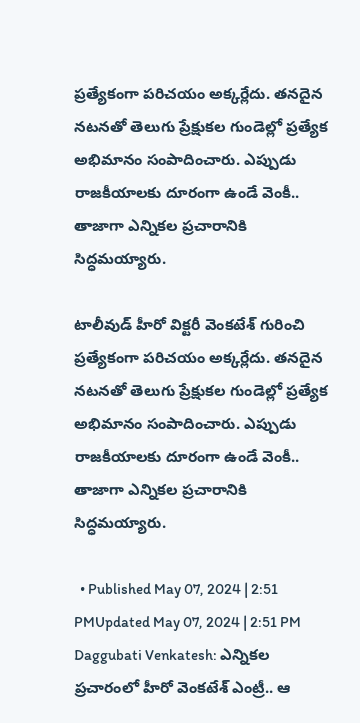ప్రత్యేకంగా పరిచయం అక్కర్లేదు. తనదైన నటనతో తెలుగు ప్రేక్షుకల గుండెల్లో ప్రత్యేక అభిమానం సంపాదించారు. ఎప్పుడు రాజకీయాలకు దూరంగా ఉండే వెంకీ.. తాజాగా ఎన్నికల ప్రచారానికి సిద్ధమయ్యారు.

టాలీవుడ్ హీరో విక్టరీ వెంకటేశ్ గురించి ప్రత్యేకంగా పరిచయం అక్కర్లేదు. తనదైన నటనతో తెలుగు ప్రేక్షుకల గుండెల్లో ప్రత్యేక అభిమానం సంపాదించారు. ఎప్పుడు రాజకీయాలకు దూరంగా ఉండే వెంకీ.. తాజాగా ఎన్నికల ప్రచారానికి సిద్ధమయ్యారు.

  • Published May 07, 2024 | 2:51 PMUpdated May 07, 2024 | 2:51 PM
Daggubati Venkatesh: ఎన్నికల ప్రచారంలో హీరో వెంకటేశ్ ఎంట్రీ.. ఆ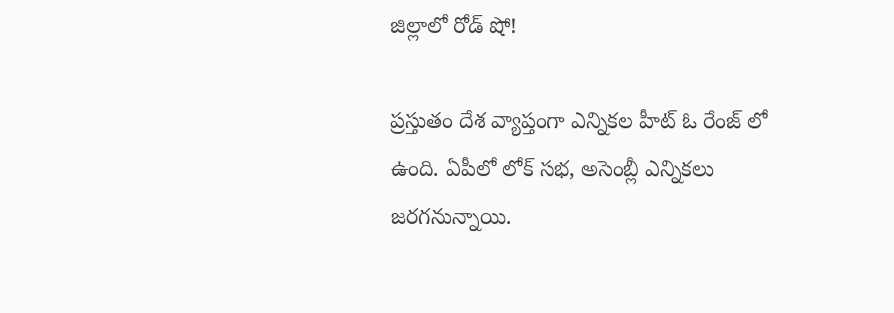జిల్లాలో రోడ్ షో!

ప్రస్తుతం దేశ వ్యాప్తంగా ఎన్నికల హీట్ ఓ రేంజ్ లో ఉంది. ఏపీలో లోక్ సభ, అసెంబ్లీ ఎన్నికలు జరగనున్నాయి.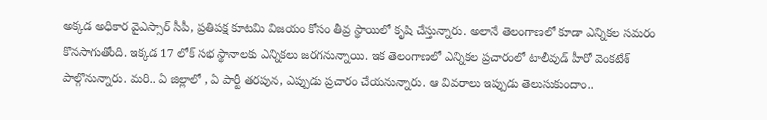అక్కడ అధికార వైఎస్సార్ సీపీ, ప్రతిపక్ష కూటమి విజయం కోసం తీవ్ర స్థాయిలో కృషి చేస్తున్నారు. అలానే తెలంగాణలో కూడా ఎన్నికల సమరం కొనసాగుతోంది. ఇక్కడ 17 లోక్ సభ స్థానాలకు ఎన్నికలు జరగనున్నాయి. ఇక తెలంగాణలో ఎన్నికల ప్రచారంలో టాలీవుడ్ హీరో వెంకటేశ్ పాల్గొనున్నారు. మరి.. ఏ జిల్లాలో , ఏ పార్టీ తరపున, ఎప్పుడు ప్రచారం చేయనున్నారు. ఆ వివరాలు ఇప్పుడు తెలుసుకుందాం..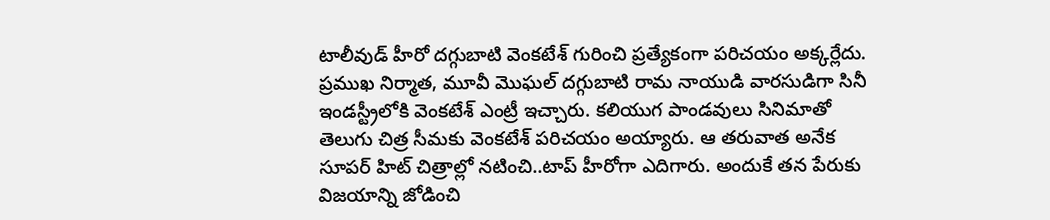టాలీవుడ్ హీరో దగ్గుబాటి వెంకటేశ్ గురించి ప్రత్యేకంగా పరిచయం అక్కర్లేదు. ప్రముఖ నిర్మాత, మూవీ మొఘల్ దగ్గుబాటి రామ నాయుడి వారసుడిగా సినీ ఇండస్ట్రీలోకి వెంకటేశ్ ఎంట్రీ ఇచ్చారు. కలియుగ పాండవులు సినిమాతో తెలుగు చిత్ర సీమకు వెంకటేశ్ పరిచయం అయ్యారు. ఆ తరువాత అనేక సూపర్ హిట్ చిత్రాల్లో నటించి..టాప్ హీరోగా ఎదిగారు. అందుకే తన పేరుకు విజయాన్ని జోడించి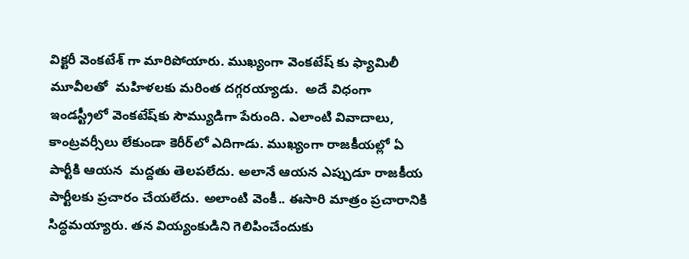విక్టరీ వెంకటేశ్ గా మారిపోయారు. ముఖ్యంగా వెంకటేష్ కు ఫ్యామిలీ మూవీలతో  మహిళలకు మరింత దగ్గరయ్యాడు.  అదే విధంగా ఇండస్ట్రీలో వెంకటేష్‌కు సౌమ్యుడిగా పేరుంది. ఎలాంటి వివాదాలు, కాంట్రవర్సీలు లేకుండా కెరీర్‌లో ఎదిగాడు. ముఖ్యంగా రాజకీయల్లో ఏ పార్టీకి ఆయన  మద్దతు తెలపలేదు. అలానే ఆయన ఎప్పుడూ రాజకీయ పార్టీలకు ప్రచారం చేయలేదు. అలాంటి వెంకీ.. ఈసారి మాత్రం ప్రచారానికి సిద్ధమయ్యారు. తన వియ్యంకుడిని గెలిపించేందుకు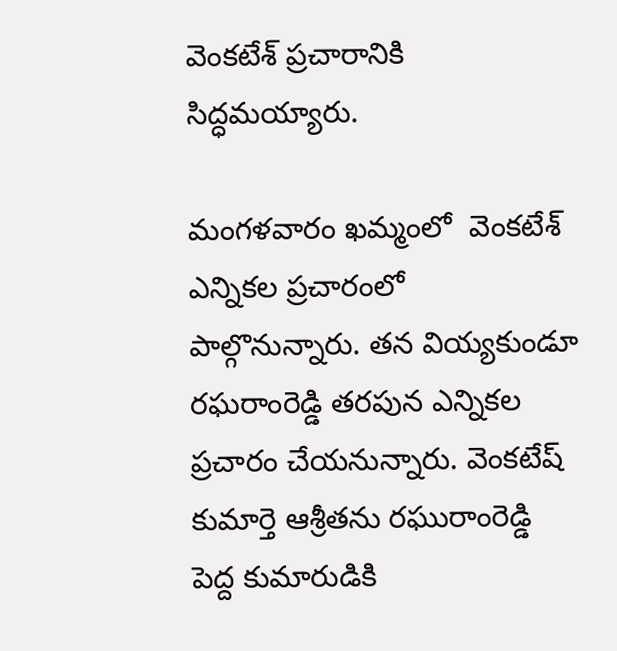వెంకటేశ్ ప్రచారానికి సిద్ధమయ్యారు.

మంగళవారం ఖమ్మంలో  వెంకటేశ్ ఎన్నికల ప్రచారంలో పాల్గొనున్నారు. తన వియ్యకుండూ రఘరాంరెడ్డి తరపున ఎన్నికల ప్రచారం చేయనున్నారు. వెంకటేష్ కుమార్తె ఆశ్రీతను రఘురాంరెడ్డి పెద్ద కుమారుడికి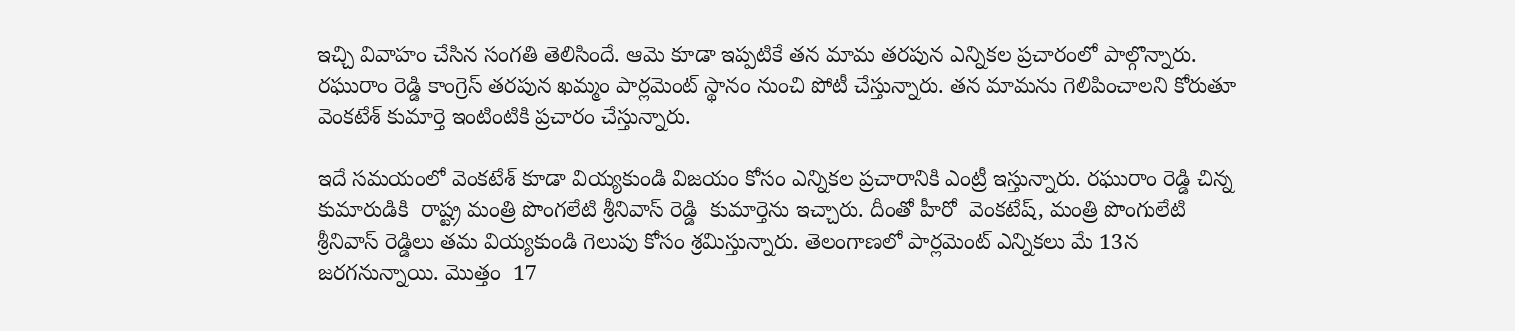ఇచ్చి వివాహం చేసిన సంగతి తెలిసిందే. ఆమె కూడా ఇప్పటికే తన మామ తరపున ఎన్నికల ప్రచారంలో పాల్గొన్నారు. రఘురాం రెడ్డి కాంగ్రెస్ తరపున ఖమ్మం పార్లమెంట్ స్థానం నుంచి పోటీ చేస్తున్నారు. తన మామను గెలిపించాలని కోరుతూ వెంకటేశ్ కుమార్తె ఇంటింటికి ప్రచారం చేస్తున్నారు.

ఇదే సమయంలో వెంకటేశ్ కూడా వియ్యకుండి విజయం కోసం ఎన్నికల ప్రచారానికి ఎంట్రీ ఇస్తున్నారు. రఘురాం రెడ్డి చిన్న కుమారుడికి  రాష్ట్ర మంత్రి పొంగలేటి శ్రీనివాస్ రెడ్డి  కుమార్తెను ఇచ్చారు. దీంతో హీరో  వెంకటేష్, మంత్రి పొంగులేటి శ్రీనివాస్ రెడ్డిలు తమ వియ్యకుండి గెలుపు కోసం శ్రమిస్తున్నారు. తెలంగాణలో పార్లమెంట్ ఎన్నికలు మే 13న జరగనున్నాయి. మొత్తం  17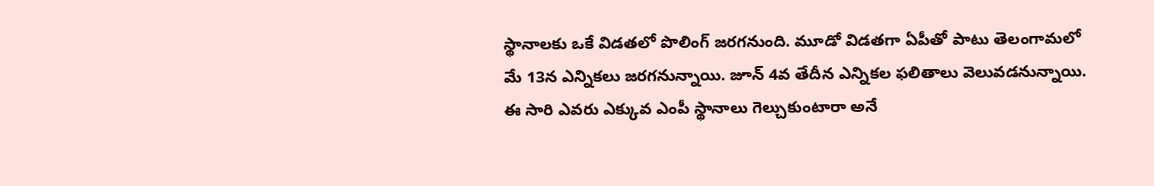స్థానాలకు ఒకే విడతలో పొలింగ్ జరగనుంది. మూడో విడతగా ఏపీతో పాటు తెలంగామలో మే 13న ఎన్నికలు జరగనున్నాయి. జూన్ 4వ తేదీన ఎన్నికల ఫలితాలు వెలువడనున్నాయి. ఈ సారి ఎవరు ఎక్కువ ఎంపీ స్థానాలు గెల్చుకుంటారా అనే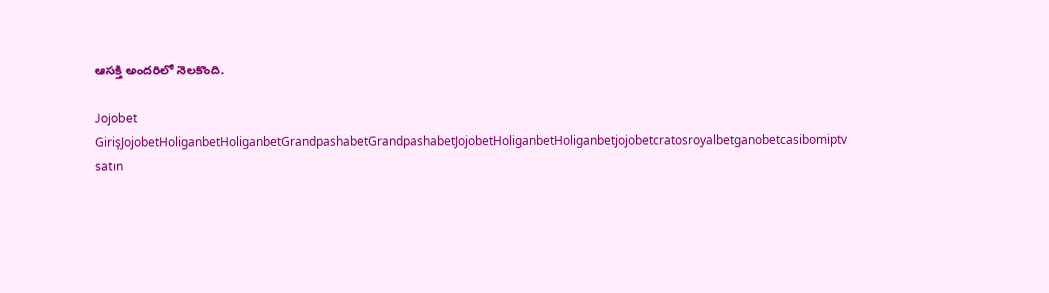ఆసక్తి అందరిలో నెలకొంది.

Jojobet GirişJojobetHoliganbetHoliganbetGrandpashabetGrandpashabetJojobetHoliganbetHoliganbetjojobetcratosroyalbetganobetcasibomiptv satın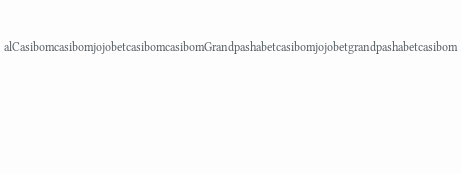alCasibomcasibomjojobetcasibomcasibomGrandpashabetcasibomjojobetgrandpashabetcasibom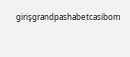girişgrandpashabetcasibom